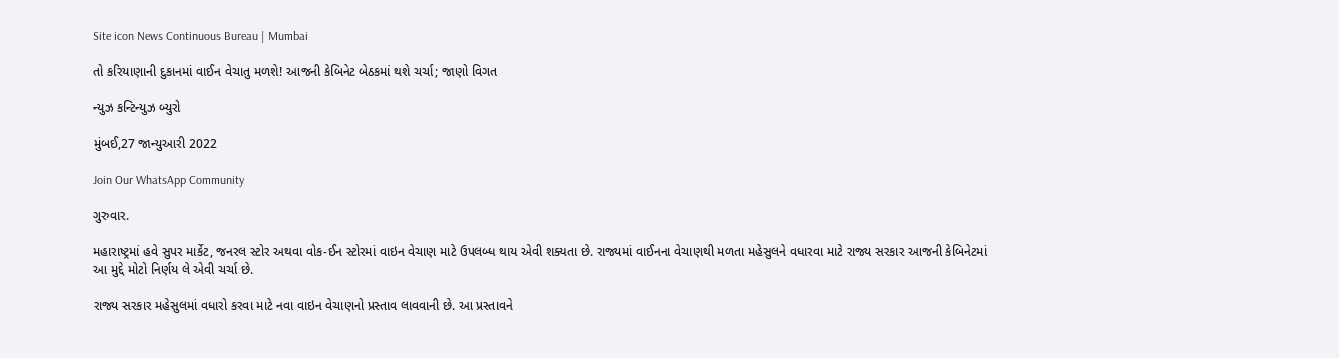Site icon News Continuous Bureau | Mumbai

તો કરિયાણાની દુકાનમાં વાઈન વેચાતુ મળશે! આજની કેબિનેટ બેઠકમાં થશે ચર્ચા; જાણો વિગત

ન્યુઝ કન્ટિન્યુઝ બ્યુરો

મુંબઈ,27 જાન્યુઆરી 2022

Join Our WhatsApp Community

ગુરુવાર.

મહારાષ્ટ્રમાં હવે સુપર માર્કેટ, જનરલ સ્ટોર અથવા વોક-ઈન સ્ટોરમાં વાઇન વેચાણ માટે ઉપલબ્ધ થાય એવી શક્યતા છે. રાજ્યમાં વાઈનના વેચાણથી મળતા મહેસુલને વધારવા માટે રાજ્ય સરકાર આજની કેબિનેટમાં  આ મુદ્દે મોટો નિર્ણય લે એવી ચર્ચા છે.

રાજ્ય સરકાર મહેસુલમાં વધારો કરવા માટે નવા વાઇન વેચાણનો પ્રસ્તાવ લાવવાની છે. આ પ્રસ્તાવને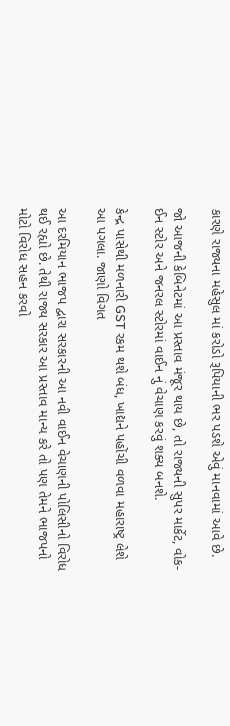કારણે રાજ્યના મહેસુલ માં કરોડો રૂપિયાની ભર પડશે એવું માનવામાં આવે છે.

જો આજની કેબિનેટમાં આ પ્રસ્તાવ મંજૂર થાય છે, તો રાજ્યની સુપર માર્કેટ, વોક-ઈન સ્ટોર અને જનરલ સ્ટોરમાં વાઈન નું વેચાણ કરવું શક્ય બનશે.

કેન્દ્ર પાસેથી મળનારી GST રકમ થશે બંધ, ખાદ્યને પહોંચી વળવા મહારાષ્ટ્ર લેશે આ પગલા. જાણો વિગત

આ દરમિયાન ભાજપ દ્વારા સરકારની આ નવી વાઈન વેચાણની પોલિસીનો વિરોધ થઈ રહ્યો છે. તેથી રાજ્ય સરકાર આ પ્રસ્તાવ માન્ય કરે તો પણ તેમને ભાજપનો મોટો વિરોધ સહન કરવો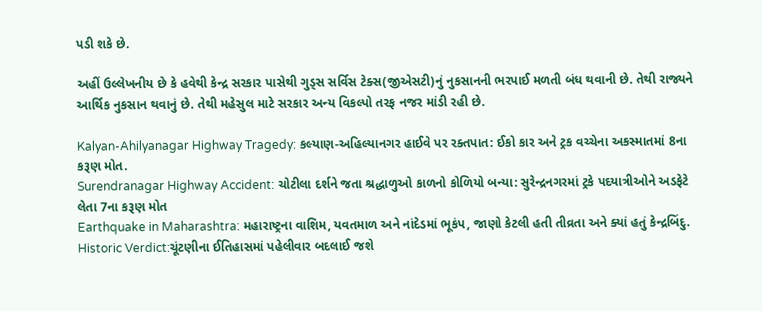પડી શકે છે.

અહીં ઉલ્લેખનીય છે કે હવેથી કેન્દ્ર સરકાર પાસેથી ગુડ્સ સર્વિસ ટેક્સ(જીએસટી)નું નુકસાનની ભરપાઈ મળતી બંધ થવાની છે. તેથી રાજ્યને આર્થિક નુકસાન થવાનું છે. તેથી મહેસુલ માટે સરકાર અન્ય વિકલ્પો તરફ નજર માંડી રહી છે.

Kalyan-Ahilyanagar Highway Tragedy: કલ્યાણ-અહિલ્યાનગર હાઈવે પર રક્તપાત: ઈકો કાર અને ટ્રક વચ્ચેના અકસ્માતમાં 8ના કરૂણ મોત.
Surendranagar Highway Accident: ચોટીલા દર્શને જતા શ્રદ્ધાળુઓ કાળનો કોળિયો બન્યા: સુરેન્દ્રનગરમાં ટ્રકે પદયાત્રીઓને અડફેટે લેતા 7ના કરૂણ મોત
Earthquake in Maharashtra: મહારાષ્ટ્રના વાશિમ, યવતમાળ અને નાંદેડમાં ભૂકંપ, જાણો કેટલી હતી તીવ્રતા અને ક્યાં હતું કેન્દ્રબિંદુ.
Historic Verdict:ચૂંટણીના ઈતિહાસમાં પહેલીવાર બદલાઈ જશે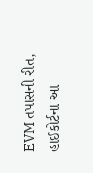EVM તપાસની રીત, હાઈકોર્ટના આ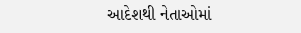આદેશથી નેતાઓમાં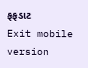ફફડાટ
Exit mobile version